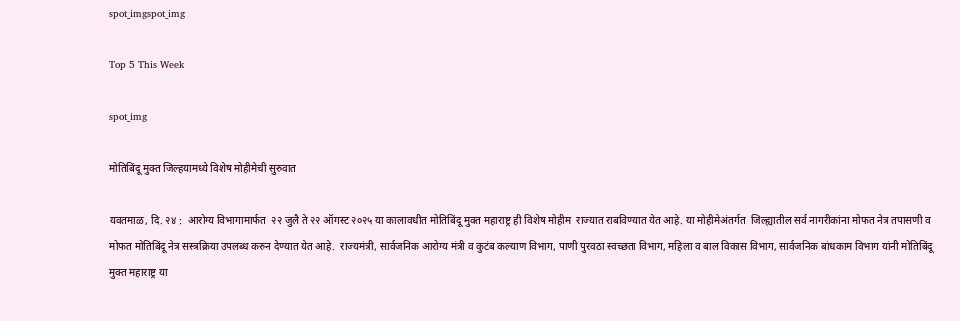spot_imgspot_img

Top 5 This Week

spot_img

मोतिबिंदू मुक्त जिल्हयामध्ये विशेष मोहीमेची सुरुवात

यवतमाळ, दि. २४ :  आरोग्य विभागामार्फत  २२ जुलै ते २२ ऑगस्ट २०२५ या कालावधीत मोतिबिंदू मुक्त महाराष्ट्र ही विशेष मोहीम  राज्यात राबविण्यात येत आहे. या मोहीमेअंतर्गत  जिल्ह्यातील सर्व नागरीकांना मोफत नेत्र तपासणी व मोफत मोतिबिंदू नेत्र सस्त्रक्रिया उपलब्ध करुन देण्यात येत आहे.  राज्यमंत्री, सार्वजनिक आरोग्य मंत्री व कुटंब कल्याण विभाग, पाणी पुरवठा स्वच्छता विभाग, महिला व बाल विकास विभाग, सार्वजनिक बांधकाम विभाग यांनी मोतिबिंदू मुक्त महाराष्ट्र या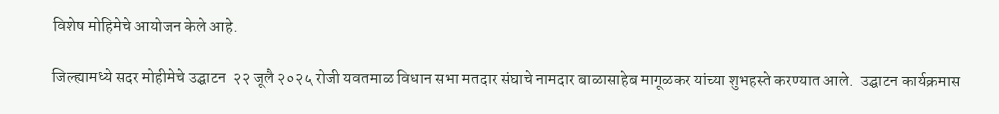विशेष मोहिमेचे आयोजन केले आहे.

जिल्ह्यामध्ये सदर मोहीमेचे उद्घाटन  २२ जूलै २०२५ रोजी यवतमाळ विधान सभा मतदार संघाचे नामदार बाळासाहेब मागूळकर यांच्या शुभहस्ते करण्यात आले.  उद्घाटन कार्यक्रमास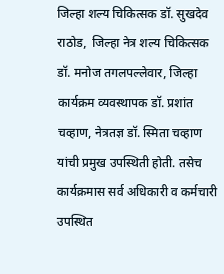जिल्हा शल्य चिकित्सक डॉ. सुखदेव राठोड,  जिल्हा नेत्र शल्य चिकित्सक डॉ. मनोज तगलपल्लेवार, जिल्हा कार्यक्रम व्यवस्थापक डॉ. प्रशांत चव्हाण, नेत्रतज्ञ डॉ. स्मिता चव्हाण यांची प्रमुख उपस्थिती होती. तसेच कार्यक्रमास सर्व अधिकारी व कर्मचारी उपस्थित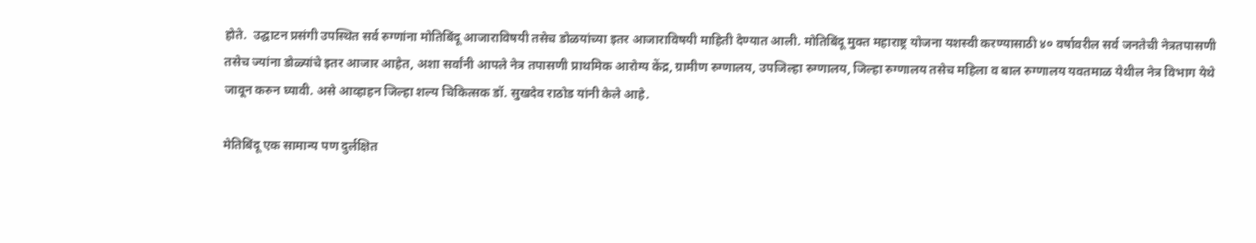होते.  उद्घाटन प्रसंगी उपस्थित सर्व रुग्णांना मोतिबिंदू आजाराविषयी तसेच डोळयांच्या इतर आजाराविषयी माहिती देण्यात आली. मोतिबिंदू मुक्त महाराष्ट्र योजना यशस्वी करण्यासाठी ४० वर्षावरील सर्व जनतेची नेत्रतपासणी तसेच ज्यांना डोळ्यांचे इतर आजार आहेत, अशा सर्वांनी आपले नेत्र तपासणी प्राथमिक आरोग्य केंद्र, ग्रामीण रुग्णालय, उपजिल्हा रुग्णालय, जिल्हा रुग्णालय तसेच महिला व बाल रुग्णालय यवतमाळ येथील नेत्र विभाग येथे जावून करुन घ्यावी. असे आव्हाहन जिल्हा शल्य चिकित्सक डॉ. सुखदेव राठोड यांनी केले आहे.

मेतिबिंदू एक सामान्य पण दुर्लक्षित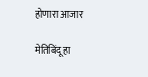होणारा आजार

मेतिबिंदू हा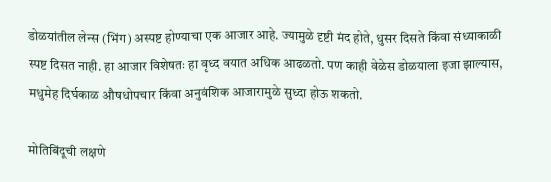डोळयांतील लेन्स (भिंग) अस्पष्ट होण्याचा एक आजार आहे. ज्यामुळे दृष्टी मंद होते, धुसर दिसते किंवा संध्याकाळी स्पष्ट दिसत नाही. हा आजार विशेषतः हा वृध्द वयात अधिक आढळतो. पण काही वेळेस डोळयाला इजा झाल्यास, मधुमेह दिर्घकाळ औषधोपचार किंवा अनुवंशिक आजारामुळे सुध्दा होऊ शकतो.

मोतिबिंदूची लक्षणे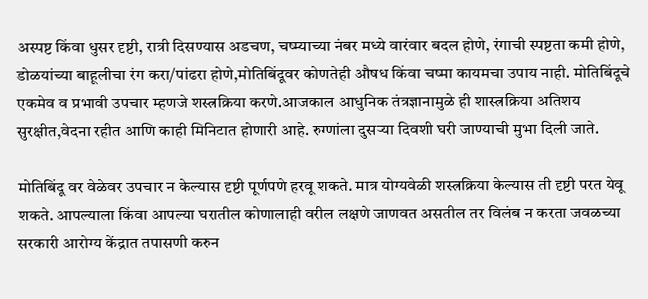अस्पष्ट किंवा धुसर दृष्टी, रात्री दिसण्यास अडचण, चष्म्याच्या नंबर मध्ये वारंवार बदल होणे, रंगाची स्पष्टता कमी होणे, डोळयांच्या बाहूलीचा रंग करा/पांढरा होणे,मोतिबिंदूवर कोणतेही औषध किंवा चष्मा कायमचा उपाय नाही. मोतिबिंदूचे एकमेव व प्रभावी उपचार म्हणजे शस्त्रक्रिया करणे.आजकाल आधुनिक तंत्रज्ञानामुळे ही शास्त्रक्रिया अतिशय सुरक्षीत,वेदना रहीत आणि काही मिनिटात होणारी आहे. रुग्णांला दुसऱ्या दिवशी घरी जाण्याची मुभा दिली जाते.

मोतिबिंदू वर वेळेवर उपचार न केल्यास दृष्टी पूर्णपणे हरवू शकते. मात्र योग्यवेळी शस्त्रक्रिया केल्यास ती दृष्टी परत येवू शकते. आपल्याला किंवा आपल्या घरातील कोणालाही वरील लक्षणे जाणवत असतील तर विलंब न करता जवळच्या सरकारी आरोग्य केंद्रात तपासणी करुन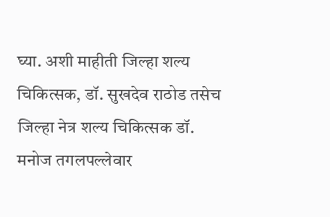घ्या. अशी माहीती जिल्हा शल्य चिकित्सक, डॉ. सुखदेव राठोड तसेच  जिल्हा नेत्र शल्य चिकित्सक डॉ. मनोज तगलपल्लेवार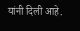यांनी दिली आहे.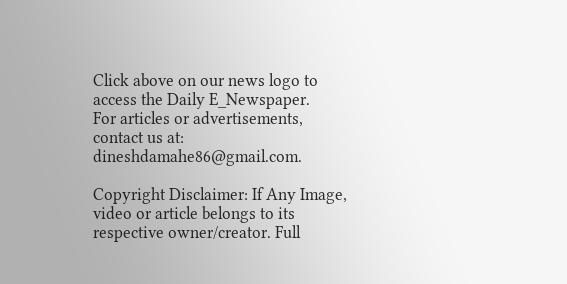Click above on our news logo to access the Daily E_Newspaper.
For articles or advertisements, contact us at: dineshdamahe86@gmail.com.

Copyright Disclaimer: If Any Image, video or article belongs to its respective owner/creator. Full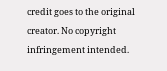credit goes to the original creator. No copyright infringement intended.